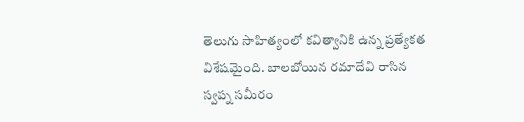తెలుగు సాహిత్యంలో కవిత్వానికి ఉన్న ప్రత్యేకత విశేషమైంది. బాలబోయిన రమాదేవి రాసిన స్వప్న సమీరం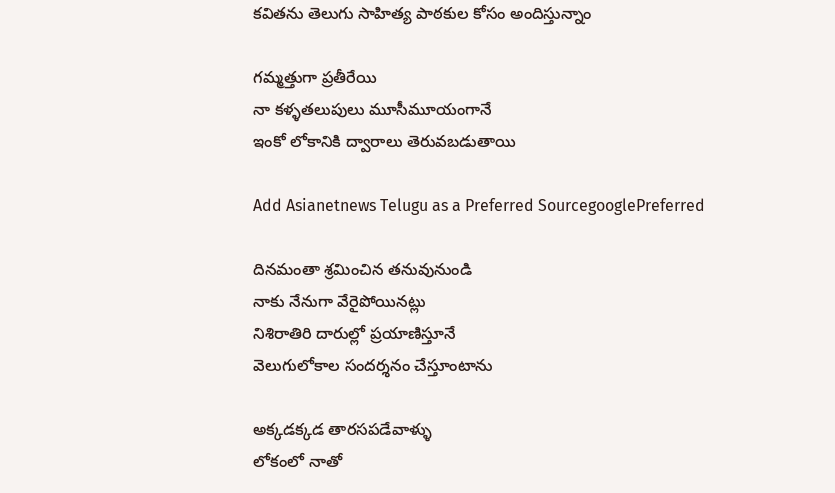కవితను తెలుగు సాహిత్య పాఠకుల కోసం అందిస్తున్నాం

గమ్మత్తుగా ప్రతీరేయి
నా కళ్ళతలుపులు మూసీమూయంగానే
ఇంకో లోకానికి ద్వారాలు తెరువబడుతాయి

Add Asianetnews Telugu as a Preferred SourcegooglePreferred

దినమంతా శ్రమించిన తనువునుండి
నాకు నేనుగా వేరైపోయినట్లు
నిశిరాతిరి దారుల్లో ప్రయాణిస్తూనే
వెలుగులోకాల సందర్శనం చేస్తూంటాను

అక్కడక్కడ తారసపడేవాళ్ళు
లోకంలో నాతో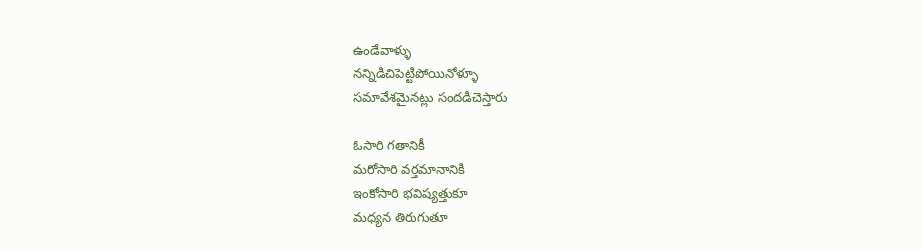ఉండేవాళ్ళు
నన్నిడిచిపెట్టిపోయినోళ్ళూ
సమావేశమైనట్లు సందడిచెస్తారు

ఓసారి గతానికీ
మరోసారి వర్తమానానికి
ఇంకోసారి భవిష్యత్తుకూ
మధ్యన తిరుగుతూ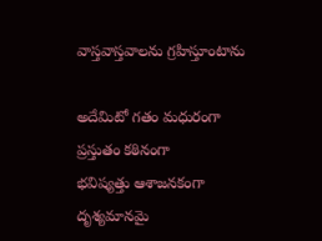వాస్తవాస్తవాలను గ్రహిస్తూంటాను

అదేమిటో గతం మధురంగా
ప్రస్తుతం కఠినంగా
భవిష్యత్తు ఆశాజనకంగా
దృశ్యమానమై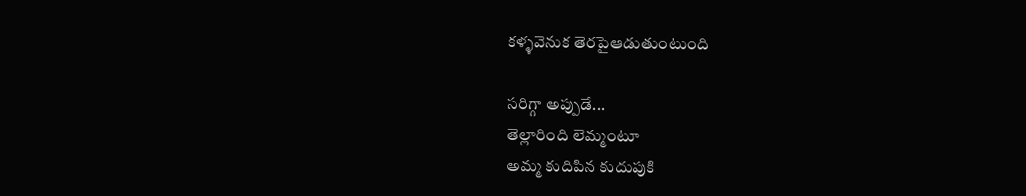కళ్ళవెనుక తెరపైఆడుతుంటుంది

సరిగ్గా అప్పుడే...
తెల్లారింది లెమ్మంటూ
అమ్మ కుదిపిన కుదుపుకి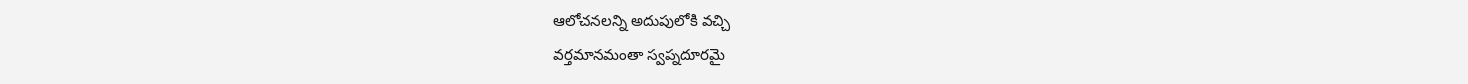ఆలోచనలన్ని అదుపులోకి వచ్చి
వర్తమానమంతా స్వప్నదూరమై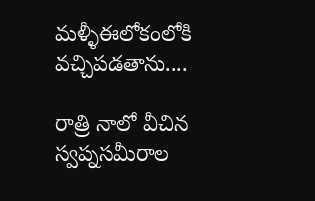మళ్ళీఈలోకంలోకి వచ్చిపడతాను....

రాత్రి నాలో వీచిన స్వప్నసమీరాల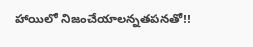హాయిలో నిజంచేయాలన్నతపనతో!!